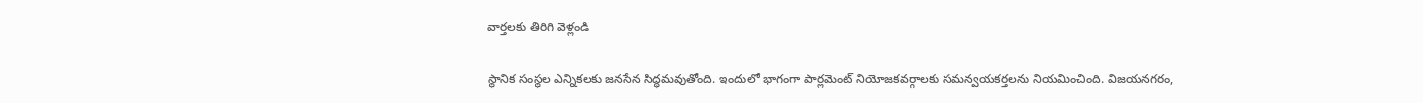వార్తలకు తిరిగి వెళ్లండి

స్థానిక సంస్థల ఎన్నికలకు జనసేన సిద్ధమవుతోంది. ఇందులో భాగంగా పార్లమెంట్ నియోజకవర్గాలకు సమన్వయకర్తలను నియమించింది. విజయనగరం,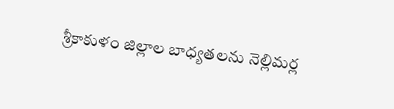శ్రీకాకుళం జిల్లాల బాధ్యతలను నెల్లిమర్ల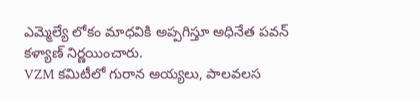ఎమ్మెల్యే లోకం మాధవికి అప్పగిస్తూ అధినేత పవన్ కళ్యాణ్ నిర్ణయించారు.
VZM కమిటీలో గురాన అయ్యలు, పాలవలస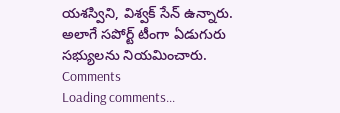యశస్విని, విశ్వక్ సేన్ ఉన్నారు. అలాగే సపోర్ట్ టీంగా ఏడుగురు సభ్యులను నియమించారు.
Comments
Loading comments...